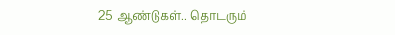25 ஆண்டுகள்.. தொடரும்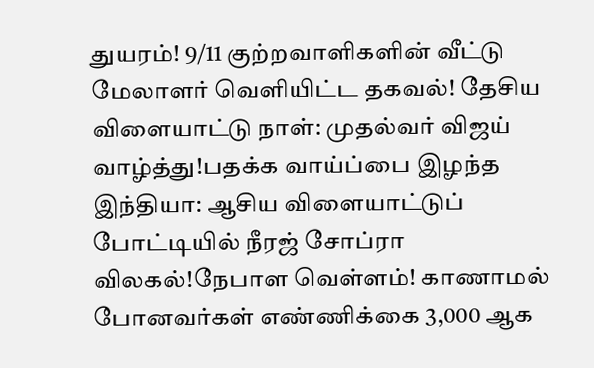துயரம்! 9/11 குற்றவாளிகளின் வீட்டு மேலாளர் வெளியிட்ட தகவல்! தேசிய விளையாட்டு நாள்: முதல்வர் விஜய் வாழ்த்து!பதக்க வாய்ப்பை இழந்த இந்தியா: ஆசிய விளையாட்டுப் போட்டியில் நீரஜ் சோப்ரா விலகல்!நேபாள வெள்ளம்! காணாமல் போனவர்கள் எண்ணிக்கை 3,000 ஆக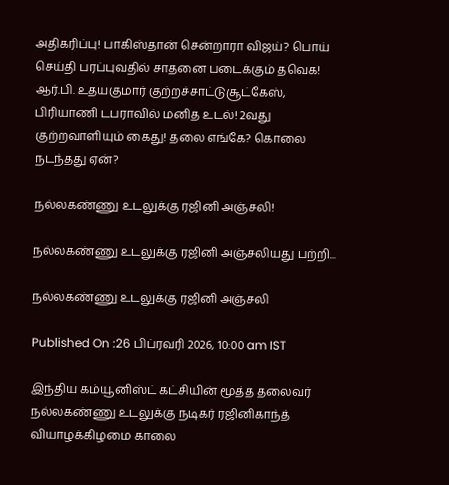அதிகரிப்பு! பாகிஸ்தான் சென்றாரா விஜய்? பொய் செய்தி பரப்புவதில் சாதனை படைக்கும் தவெக! ஆர்.பி. உதயகுமார் குற்றச்சாட்டுசூட்கேஸ், பிரியாணி டபராவில் மனித உடல்! 2வது குற்றவாளியும் கைது! தலை எங்கே? கொலை நடந்தது ஏன்?

நல்லகண்ணு உடலுக்கு ரஜினி அஞ்சலி!

நல்லகண்ணு உடலுக்கு ரஜினி அஞ்சலியது பற்றி...

நல்லகண்ணு உடலுக்கு ரஜினி அஞ்சலி

Published On :26 பிப்ரவரி 2026, 10:00 am IST

இந்திய கம்யூனிஸ்ட் கட்சியின் மூத்த தலைவர் நல்லகண்ணு உடலுக்கு நடிகர் ரஜினிகாந்த் வியாழக்கிழமை காலை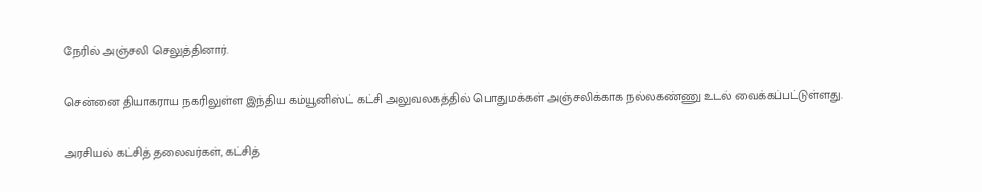நேரில் அஞ்சலி செலுத்தினார்.

சென்னை தியாகராய நகரிலுள்ள இந்திய கம்யூனிஸ்ட் கட்சி அலுவலகத்தில் பொதுமக்கள் அஞ்சலிக்காக நல்லகண்ணு உடல் வைக்கப்பட்டுள்ளது.

அரசியல் கட்சித் தலைவர்கள், கட்சித்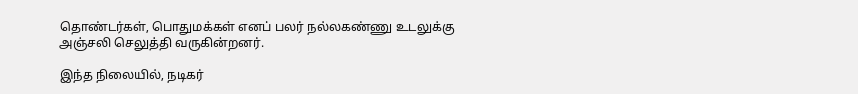தொண்டர்கள், பொதுமக்கள் எனப் பலர் நல்லகண்ணு உடலுக்கு அஞ்சலி செலுத்தி வருகின்றனர்.

இந்த நிலையில், நடிகர்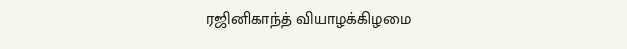ரஜினிகாந்த் வியாழக்கிழமை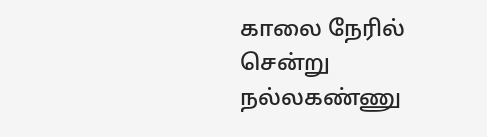காலை நேரில் சென்று நல்லகண்ணு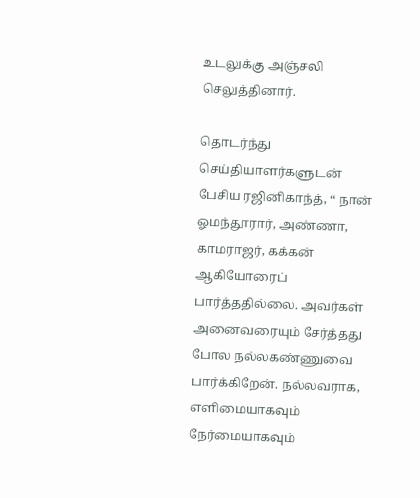உடலுக்கு அஞ்சலி செலுத்தினார்.

தொடர்ந்து செய்தியாளர்களுடன் பேசிய ரஜினிகாந்த், “ நான் ஓமந்தூரார், அண்ணா, காமராஜர், கக்கன் ஆகியோரைப் பார்த்ததில்லை. அவர்கள் அனைவரையும் சேர்த்தது போல நல்லகண்ணுவை பார்க்கிறேன். நல்லவராக, எளிமையாகவும் நேர்மையாகவும்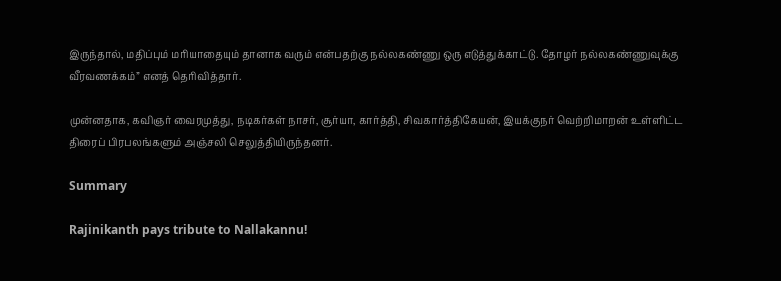இருந்தால், மதிப்பும் மரியாதையும் தானாக வரும் என்பதற்கு நல்லகண்ணு ஒரு எடுத்துக்காட்டு. தோழர் நல்லகண்ணுவுக்கு வீரவணக்கம்” எனத் தெரிவித்தார்.

முன்னதாக, கவிஞர் வைரமுத்து, நடிகர்கள் நாசர், சூர்யா, கார்த்தி, சிவகார்த்திகேயன், இயக்குநர் வெற்றிமாறன் உள்ளிட்ட திரைப் பிரபலங்களும் அஞ்சலி செலுத்தியிருந்தனர்.

Summary

Rajinikanth pays tribute to Nallakannu!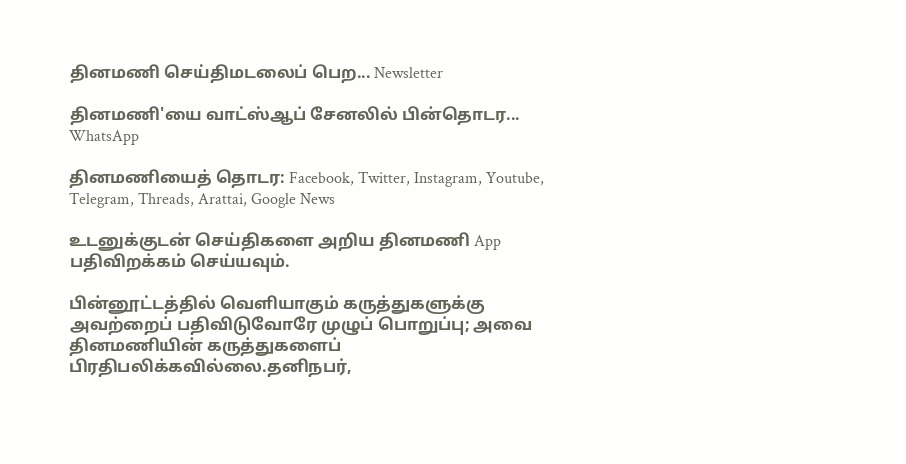தினமணி செய்திமடலைப் பெற... Newsletter

தினமணி'யை வாட்ஸ்ஆப் சேனலில் பின்தொடர... WhatsApp

தினமணியைத் தொடர: Facebook, Twitter, Instagram, Youtube, Telegram, Threads, Arattai, Google News

உடனுக்குடன் செய்திகளை அறிய தினமணி App பதிவிறக்கம் செய்யவும்.

பின்னூட்டத்தில் வெளியாகும் கருத்துகளுக்கு அவற்றைப் பதிவிடுவோரே முழுப் பொறுப்பு; அவை தினமணியின் கருத்துகளைப் பிரதிபலிக்கவில்லை.தனிநபர்,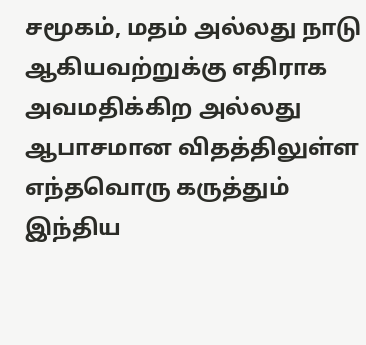சமூகம், மதம் அல்லது நாடு ஆகியவற்றுக்கு எதிராக அவமதிக்கிற அல்லது ஆபாசமான விதத்திலுள்ள எந்தவொரு கருத்தும் இந்திய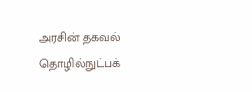அரசின் தகவல் தொழில்நுட்பக்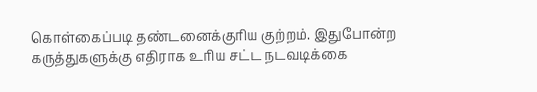கொள்கைப்படி தண்டனைக்குரிய குற்றம். இதுபோன்ற கருத்துகளுக்கு எதிராக உரிய சட்ட நடவடிக்கை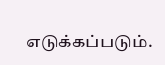எடுக்கப்படும்.